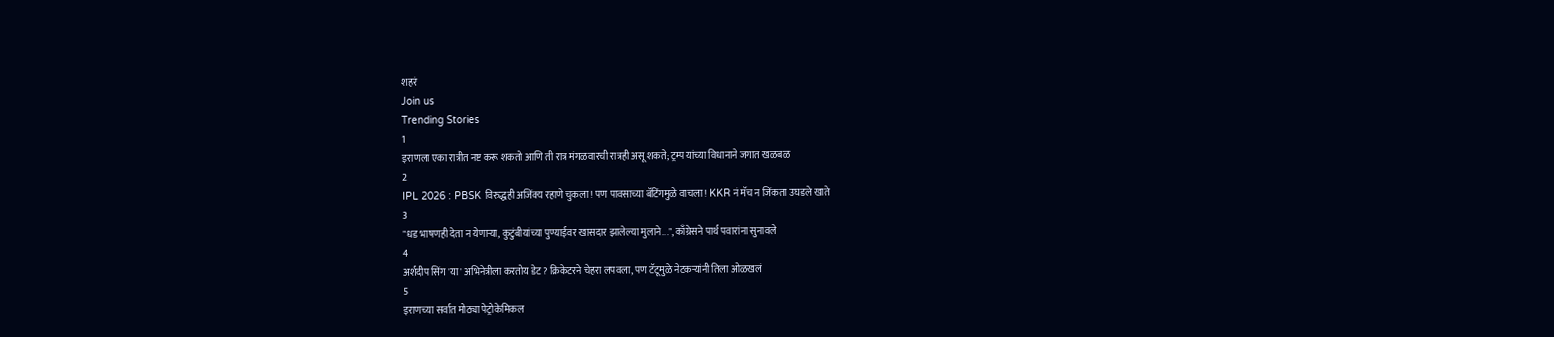शहरं
Join us
Trending Stories
1
इराणला एका रात्रीत नष्ट करू शकतो आणि ती रात्र मंगळवारची रात्रही असू शकते; ट्रम्प यांच्या विधानाने जगात खळबळ
2
IPL 2026 : PBSK विरुद्धही अजिंक्य रहाणे चुकला! पण पावसाच्या बॅटिंगमुळे वाचला! KKR नं मॅच न जिंकता उघडले खाते
3
"धड भाषणही देता न येणाऱ्या, कुटुंबीयांच्या पुण्याईवर खासदार झालेल्या मुलाने...", काँग्रेसने पार्थ पवारांना सुनावले
4
अर्शदीप सिंग 'या' अभिनेत्रीला करतोय डेट? क्रिकेटरने चेहरा लपवला, पण टॅटूमुळे नेटकऱ्यांनी तिला ओळखलं
5
इराणच्या सर्वात मोठ्या पेट्रोकेमिकल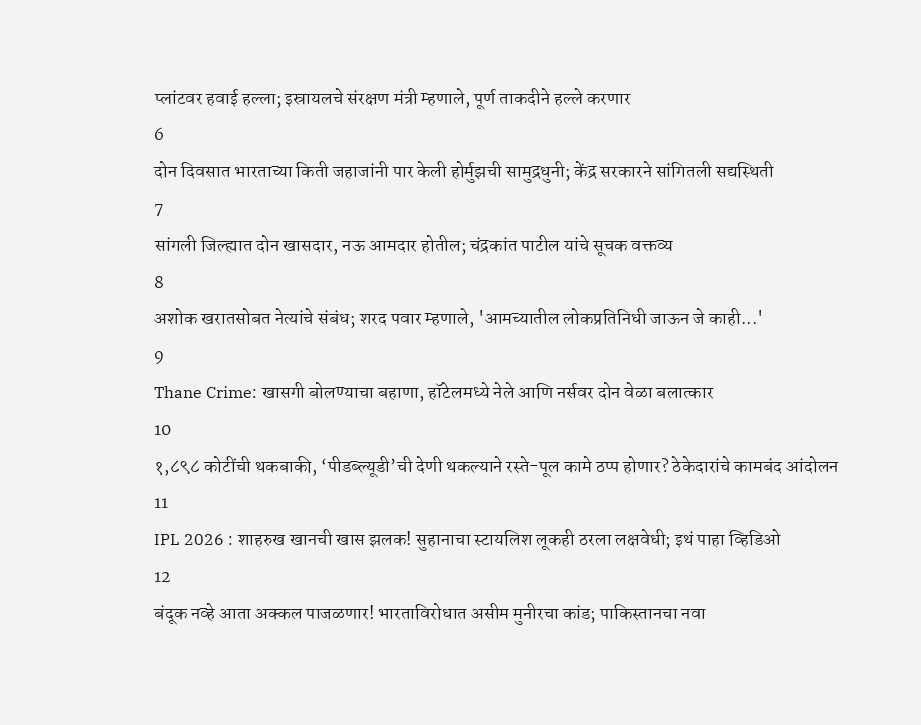प्लांटवर हवाई हल्ला; इस्रायलचे संरक्षण मंत्री म्हणाले, पूर्ण ताकदीने हल्ले करणार
6
दोन दिवसात भारताच्या किती जहाजांनी पार केली होर्मुझची सामुद्रधुनी; केंद्र सरकारने सांगितली सद्यस्थिती
7
सांगली जिल्ह्यात दोन खासदार, नऊ आमदार होतील; चंद्रकांत पाटील यांचे सूचक वक्तव्य
8
अशोक खरातसोबत नेत्यांचे संबंध; शरद पवार म्हणाले, 'आमच्यातील लोकप्रतिनिधी जाऊन जे काही...'
9
Thane Crime: खासगी बोलण्याचा बहाणा, हॉटेलमध्ये नेले आणि नर्सवर दोन वेळा बलात्कार
10
१,८९८ कोटींची थकबाकी, ‘पीडब्ल्यूडी’ची देणी थकल्याने रस्ते-पूल कामे ठप्प होणार? ठेकेदारांचे कामबंद आंदोलन
11
IPL 2026 : शाहरुख खानची खास झलक! सुहानाचा स्टायलिश लूकही ठरला लक्षवेधी; इथं पाहा व्हिडिओ
12
बंदूक नव्हे आता अक्कल पाजळणार! भारताविरोधात असीम मुनीरचा कांड; पाकिस्तानचा नवा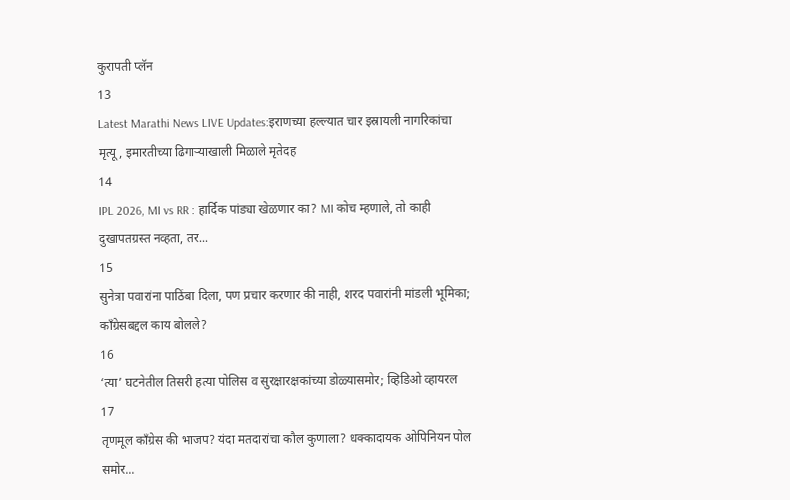कुरापती प्लॅन
13
Latest Marathi News LIVE Updates:इराणच्या हल्ल्यात चार इस्रायली नागरिकांचा मृत्यू, इमारतीच्या ढिगाऱ्याखाली मिळाले मृतेदह
14
IPL 2026, MI vs RR : हार्दिक पांड्या खेळणार का? MI कोच म्हणाले, तो काही दुखापतग्रस्त नव्हता, तर...
15
सुनेत्रा पवारांना पाठिंबा दिला, पण प्रचार करणार की नाही, शरद पवारांनी मांडली भूमिका; काँग्रेसबद्दल काय बोलले?
16
‘त्या’ घटनेतील तिसरी हत्या पोलिस व सुरक्षारक्षकांच्या डोळ्यासमोर; व्हिडिओ व्हायरल
17
तृणमूल काँग्रेस की भाजप? यंदा मतदारांचा कौल कुणाला? धक्कादायक ओपिनियन पोल समोर...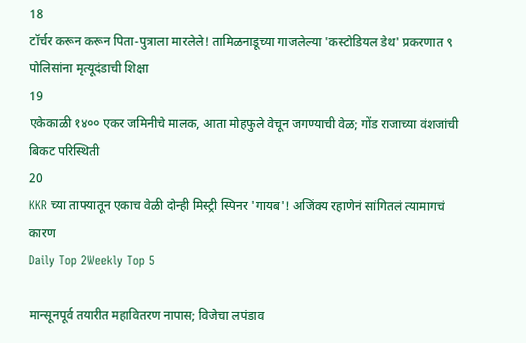18
टॉर्चर करून करून पिता-पुत्राला मारलेले! तामिळनाडूच्या गाजलेल्या 'कस्टोडियल डेथ' प्रकरणात ९ पोलिसांना मृत्यूदंडाची शिक्षा
19
एकेकाळी १४०० एकर जमिनीचे मालक, आता मोहफुले वेचून जगण्याची वेळ; गोंड राजाच्या वंशजांची बिकट परिस्थिती
20
KKR च्या ताफ्यातून एकाच वेळी दोन्ही मिस्ट्री स्पिनर 'गायब'! अजिंक्य रहाणेनं सांगितलं त्यामागचं कारण
Daily Top 2Weekly Top 5

मान्सूनपूर्व तयारीत महावितरण नापास; विजेचा लपंडाव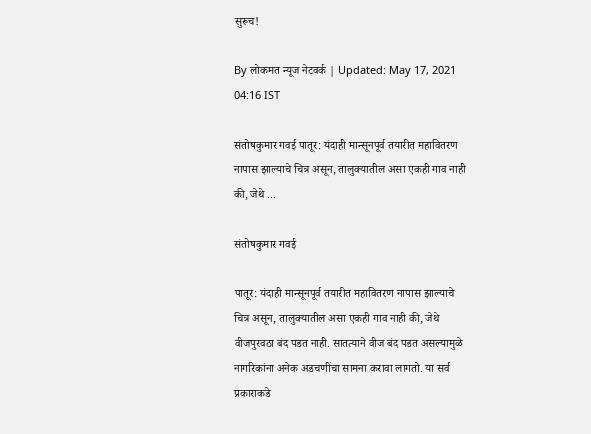सुरूच!

By लोकमत न्यूज नेटवर्क | Updated: May 17, 2021 04:16 IST

संतोषकुमार गवई पातूर: यंदाही मान्सूनपूर्व तयारीत महावितरण नापास झाल्याचे चित्र असून, तालुक्यातील असा एकही गाव नाही की, जेथे ...

संतोषकुमार गवई

पातूर: यंदाही मान्सूनपूर्व तयारीत महावितरण नापास झाल्याचे चित्र असून, तालुक्यातील असा एकही गाव नाही की, जेथे वीजपुरवठा बंद पडत नाही. सातत्याने वीज बंद पडत असल्यामुळे नागरिकांना अनेक अडचणींचा सामना करावा लागतो. या सर्व प्रकाराकडे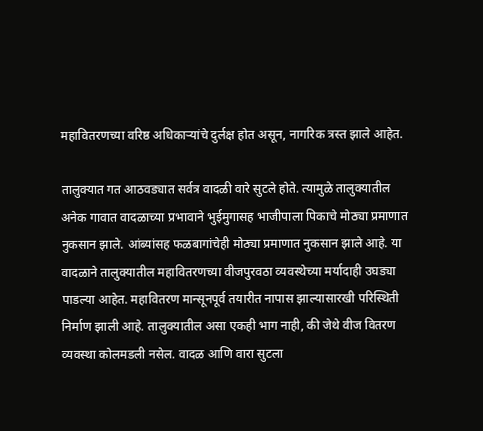महावितरणच्या वरिष्ठ अधिकाऱ्यांचे दुर्लक्ष होत असून, नागरिक त्रस्त झाले आहेत.

तालुक्यात गत आठवड्यात सर्वत्र वादळी वारे सुटले होते. त्यामुळे तालुक्यातील अनेक गावात वादळाच्या प्रभावाने भुईमुगासह भाजीपाला पिकाचे मोठ्या प्रमाणात नुकसान झाले. आंब्यांसह फळबागांचेही मोठ्या प्रमाणात नुकसान झाले आहे. या वादळाने तालुक्यातील महावितरणच्या वीजपुरवठा व्यवस्थेच्या मर्यादाही उघड्या पाडल्या आहेत. महावितरण मान्सूनपूर्व तयारीत नापास झाल्यासारखी परिस्थिती निर्माण झाली आहे. तालुक्यातील असा एकही भाग नाही, की जेथे वीज वितरण व्यवस्था कोलमडली नसेल. वादळ आणि वारा सुटला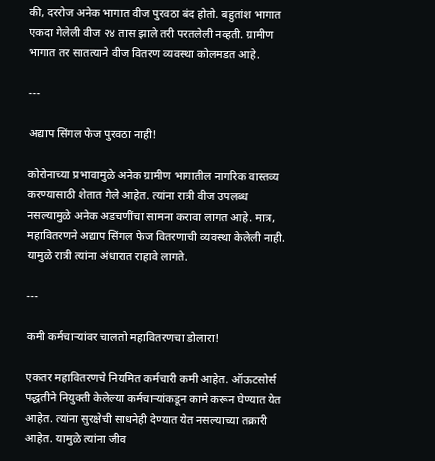की, दररोज अनेक भागात वीज पुरवठा बंद होतो. बहुतांश भागात एकदा गेलेली वीज २४ तास झाले तरी परतलेली नव्हती. ग्रामीण भागात तर सातत्याने वीज वितरण व्यवस्था कोलमडत आहे.

---

अद्याप सिंगल फेज पुरवठा नाही!

कोरोनाच्या प्रभावामुळे अनेक ग्रामीण भागातील नागरिक वास्तव्य करण्यासाठी शेतात गेले आहेत. त्यांना रात्री वीज उपलब्ध नसल्यामुळे अनेक अडचणींचा सामना करावा लागत आहे. मात्र, महावितरणने अद्याप सिंगल फेज वितरणाची व्यवस्था केलेली नाही. यामुळे रात्री त्यांना अंधारात राहावे लागते.

---

कमी कर्मचाऱ्यांवर चालतो महावितरणचा डोलारा!

एकतर महावितरणचे नियमित कर्मचारी कमी आहेत. ऑऊटसोर्स पद्धतीने नियुक्ती केलेल्या कर्मचाऱ्यांकडून कामे करून घेण्यात येत आहेत. त्यांना सुरक्षेची साधनेही देण्यात येत नसल्याच्या तक्रारी आहेत. यामुळे त्यांना जीव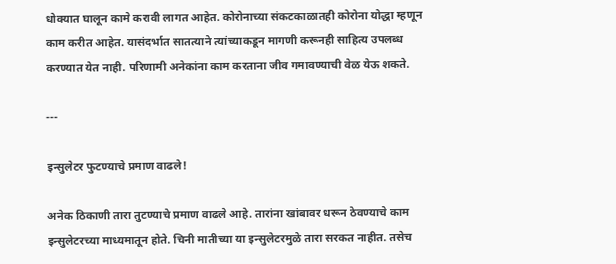धोक्यात घालून कामे करावी लागत आहेत. कोरोनाच्या संकटकाळातही कोरोना योद्धा म्हणून काम करीत आहेत. यासंदर्भात सातत्याने त्यांच्याकडून मागणी करूनही साहित्य उपलब्ध करण्यात येत नाही. परिणामी अनेकांना काम करताना जीव गमावण्याची वेळ येऊ शकते.

---

इन्सुलेटर फुटण्याचे प्रमाण वाढले!

अनेक ठिकाणी तारा तुटण्याचे प्रमाण वाढले आहे. तारांना खांबावर धरून ठेवण्याचे काम इन्सुलेटरच्या माध्यमातून होते. चिनी मातीच्या या इन्सुलेटरमुळे तारा सरकत नाहीत. तसेच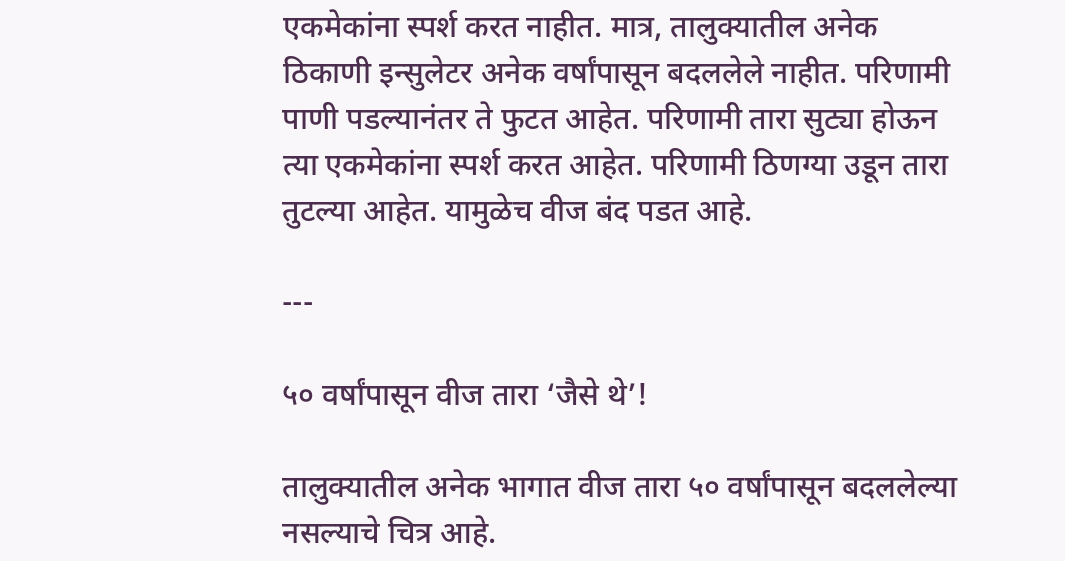एकमेकांना स्पर्श करत नाहीत. मात्र, तालुक्यातील अनेक ठिकाणी इन्सुलेटर अनेक वर्षांपासून बदललेले नाहीत. परिणामी पाणी पडल्यानंतर ते फुटत आहेत. परिणामी तारा सुट्या होऊन त्या एकमेकांना स्पर्श करत आहेत. परिणामी ठिणग्या उडून तारा तुटल्या आहेत. यामुळेच वीज बंद पडत आहे.

---

५० वर्षांपासून वीज तारा ‘जैसे थे’!

तालुक्यातील अनेक भागात वीज तारा ५० वर्षांपासून बदललेल्या नसल्याचे चित्र आहे.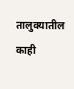तालुक्यातील काही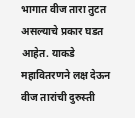भागात वीज तारा तुटत असल्याचे प्रकार घडत आहेत. याकडे महावितरणने लक्ष देऊन वीज तारांची दुरुस्ती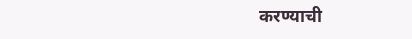करण्याची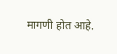मागणी होत आहे.